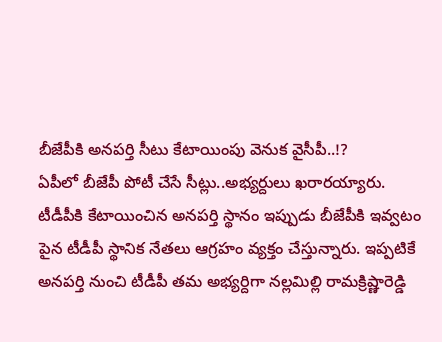బీజేపీకి అనపర్తి సీటు కేటాయింపు వెనుక వైసీపీ..!?
ఏపీలో బీజేపీ పోటీ చేసే సీట్లు..అభ్యర్దులు ఖరారయ్యారు. టీడీపీకి కేటాయించిన అనపర్తి స్థానం ఇప్పుడు బీజేపీకి ఇవ్వటం పైన టీడీపీ స్థానిక నేతలు ఆగ్రహం వ్యక్తం చేస్తున్నారు. ఇప్పటికే అనపర్తి నుంచి టీడీపీ తమ అభ్యర్దిగా నల్లమిల్లి రామక్రిష్ణారెడ్డి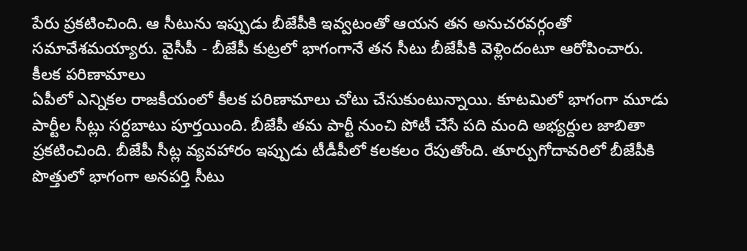పేరు ప్రకటించింది. ఆ సీటును ఇప్పుడు బీజేపీకి ఇవ్వటంతో ఆయన తన అనుచరవర్గంతో సమావేశమయ్యారు. వైసీపీ - బీజేపీ కుట్రలో భాగంగానే తన సీటు బీజేపీకి వెళ్లిందంటూ ఆరోపించారు.
కీలక పరిణామాలు
ఏపీలో ఎన్నికల రాజకీయంలో కీలక పరిణామాలు చోటు చేసుకుంటున్నాయి. కూటమిలో భాగంగా మూడు పార్టీల సీట్లు సర్దబాటు పూర్తయింది. బీజేపీ తమ పార్టీ నుంచి పోటీ చేసే పది మంది అభ్యర్దుల జాబితా ప్రకటించింది. బీజేపీ సీట్ల వ్యవహారం ఇప్పుడు టీడీపీలో కలకలం రేపుతోంది. తూర్పుగోదావరిలో బీజేపీకి పొత్తులో భాగంగా అనపర్తి సీటు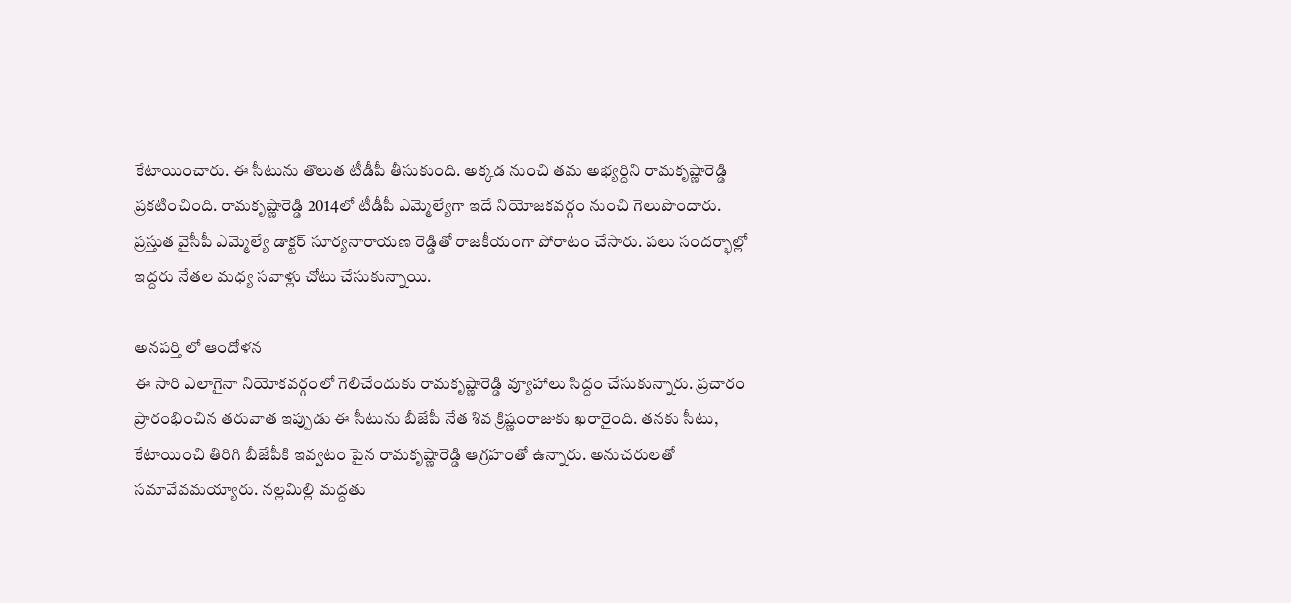కేటాయించారు. ఈ సీటును తొలుత టీడీపీ తీసుకుంది. అక్కడ నుంచి తమ అభ్యర్దిని రామకృష్ణారెడ్డి ప్రకటించింది. రామకృష్ణారెడ్డి 2014లో టీడీపీ ఎమ్మెల్యేగా ఇదే నియోజకవర్గం నుంచి గెలుపొందారు. ప్రస్తుత వైసీపీ ఎమ్మెల్యే డాక్టర్ సూర్యనారాయణ రెడ్డితో రాజకీయంగా పోరాటం చేసారు. పలు సందర్భాల్లో ఇద్దరు నేతల మధ్య సవాళ్లు చోటు చేసుకున్నాయి.

అనపర్తి లో ఆందోళన
ఈ సారి ఎలాగైనా నియోకవర్గంలో గెలిచేందుకు రామకృష్ణారెడ్డి వ్యూహాలు సిద్దం చేసుకున్నారు. ప్రచారం ప్రారంభించిన తరువాత ఇప్పుడు ఈ సీటును బీజేపీ నేత శివ క్రిష్ణంరాజుకు ఖరారైంది. తనకు సీటు, కేటాయించి తిరిగి బీజేపీకి ఇవ్వటం పైన రామకృష్ణారెడ్డి ఆగ్రహంతో ఉన్నారు. అనుచరులతో సమావేవమయ్యారు. నల్లమిల్లి మద్దతు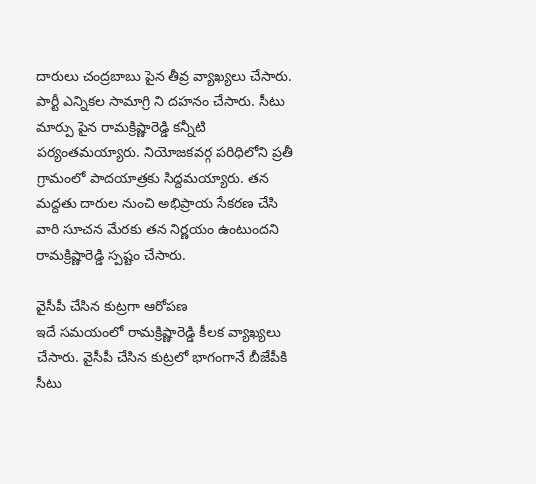దారులు చంద్రబాబు పైన తీవ్ర వ్యాఖ్యలు చేసారు. పార్టీ ఎన్నికల సామాగ్రి ని దహనం చేసారు. సీటు మార్పు పైన రామక్రిష్ణారెడ్డి కన్నీటి పర్యంతమయ్యారు. నియోజకవర్గ పరిధిలోని ప్రతీ గ్రామంలో పాదయాత్రకు సిద్దమయ్యారు. తన మద్దతు దారుల నుంచి అభిప్రాయ సేకరణ చేసి వారి సూచన మేరకు తన నిర్ణయం ఉంటుందని రామక్రిష్ణారెడ్డి స్పష్టం చేసారు.

వైసీపీ చేసిన కుట్రగా ఆరోపణ
ఇదే సమయంలో రామక్రిష్ణారెడ్డి కీలక వ్యాఖ్యలు చేసారు. వైసీపీ చేసిన కుట్రలో భాగంగానే బీజేపీకి సీటు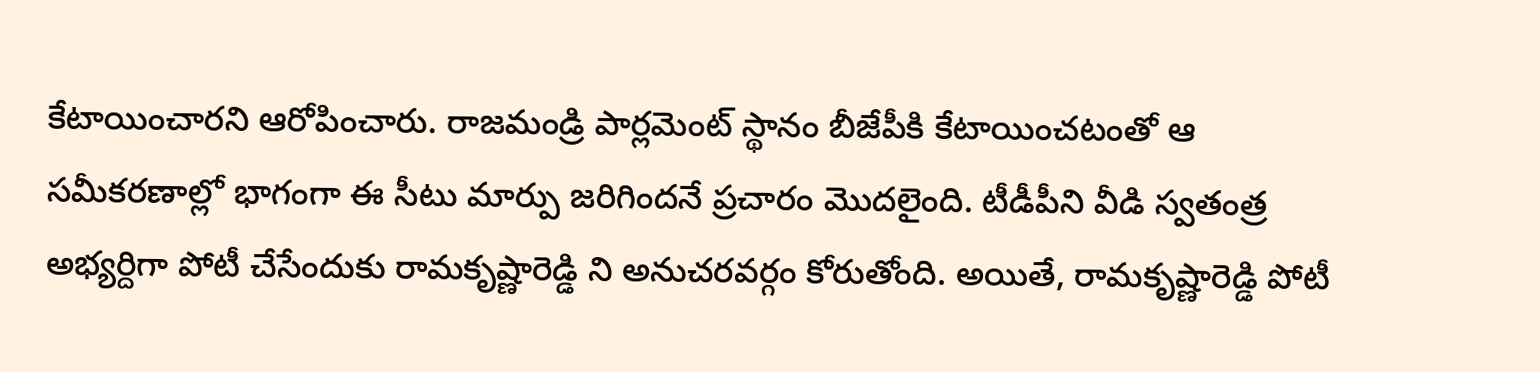కేటాయించారని ఆరోపించారు. రాజమండ్రి పార్లమెంట్ స్థానం బీజేపీకి కేటాయించటంతో ఆ సమీకరణాల్లో భాగంగా ఈ సీటు మార్పు జరిగిందనే ప్రచారం మొదలైంది. టీడీపీని వీడి స్వతంత్ర అభ్యర్దిగా పోటీ చేసేందుకు రామకృష్ణారెడ్డి ని అనుచరవర్గం కోరుతోంది. అయితే, రామకృష్ణారెడ్డి పోటీ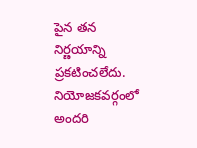పైన తన నిర్ణయాన్ని ప్రకటించలేదు. నియోజకవర్గంలో అందరి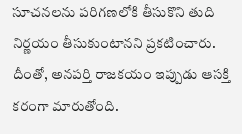సూచనలను పరిగణలోకి తీసుకొని తుది నిర్ణయం తీసుకుంటానని ప్రకటించారు. దీంతో, అనపర్తి రాజకయం ఇప్పుడు ఆసక్తి కరంగా మారుతోంది.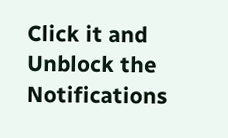Click it and Unblock the Notifications